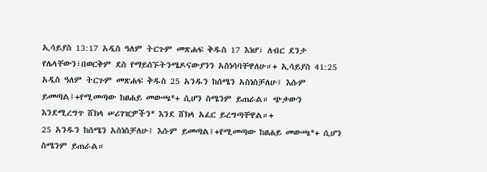ኢሳይያስ 13:17 አዲስ ዓለም ትርጉም መጽሐፍ ቅዱስ 17 እነሆ፣ ለብር ደንታ የሌላቸውን፣በወርቅም ደስ የማይሰኙትንሜዶናውያንን አስነሳባቸዋለሁ።+ ኢሳይያስ 41:25 አዲስ ዓለም ትርጉም መጽሐፍ ቅዱስ 25 አንዱን ከሰሜን አስነስቻለሁ፤ እሱም ይመጣል፤+የሚመጣው ከፀሐይ መውጫ*+ ሲሆን ስሜንም ይጠራል። ጭቃውን እንደሚረግጥ ሸክላ ሠሪገዢዎችን* እንደ ሸክላ አፈር ይረግጣቸዋል።+
25 አንዱን ከሰሜን አስነስቻለሁ፤ እሱም ይመጣል፤+የሚመጣው ከፀሐይ መውጫ*+ ሲሆን ስሜንም ይጠራል።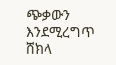ጭቃውን እንደሚረግጥ ሸክላ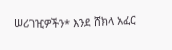ሠሪገዢዎችን* እንደ ሸክላ አፈር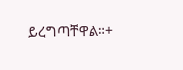ይረግጣቸዋል።+